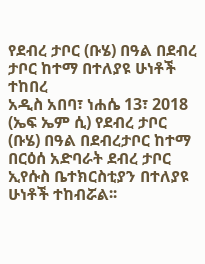የደብረ ታቦር (ቡሄ) በዓል በደብረ ታቦር ከተማ በተለያዩ ሁነቶች ተከበረ
አዲስ አበባ፣ ነሐሴ 13፣ 2018 (ኤፍ ኤም ሲ) የደብረ ታቦር (ቡሄ) በዓል በደብረታቦር ከተማ በርዕሰ አድባራት ደብረ ታቦር ኢየሱስ ቤተክርስቲያን በተለያዩ ሁነቶች ተከብሯል፡፡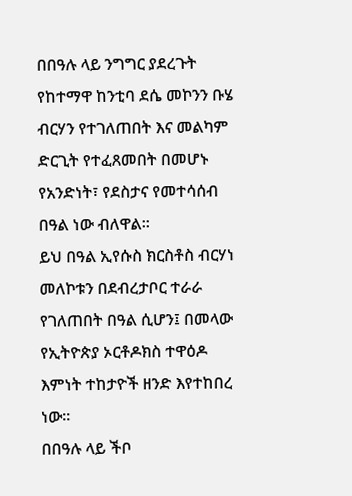በበዓሉ ላይ ንግግር ያደረጉት የከተማዋ ከንቲባ ደሴ መኮንን ቡሄ ብርሃን የተገለጠበት እና መልካም ድርጊት የተፈጸመበት በመሆኑ የአንድነት፣ የደስታና የመተሳሰብ በዓል ነው ብለዋል፡፡
ይህ በዓል ኢየሱስ ክርስቶስ ብርሃነ መለኮቱን በደብረታቦር ተራራ የገለጠበት በዓል ሲሆን፤ በመላው የኢትዮጵያ ኦርቶዶክስ ተዋዕዶ እምነት ተከታዮች ዘንድ እየተከበረ ነው፡፡
በበዓሉ ላይ ችቦ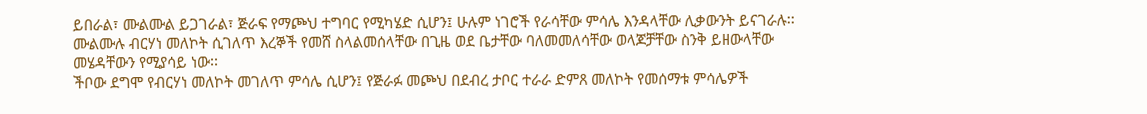ይበራል፣ ሙልሙል ይጋገራል፣ ጅራፍ የማጮህ ተግባር የሚካሄድ ሲሆን፤ ሁሉም ነገሮች የራሳቸው ምሳሌ እንዳላቸው ሊቃውንት ይናገራሉ፡፡
ሙልሙሉ ብርሃነ መለኮት ሲገለጥ እረኞች የመሸ ስላልመሰላቸው በጊዜ ወደ ቤታቸው ባለመመለሳቸው ወላጆቻቸው ስንቅ ይዘውላቸው መሄዳቸውን የሚያሳይ ነው፡፡
ችቦው ደግሞ የብርሃነ መለኮት መገለጥ ምሳሌ ሲሆን፤ የጅራፉ መጮህ በደብረ ታቦር ተራራ ድምጸ መለኮት የመሰማቱ ምሳሌዎች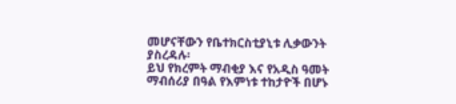መሆናቸውን የቤተክርስቲያኒቱ ሊቃውንት ያስረዳሉ፡
ይህ የክረምት ማብቂያ እና የአዲስ ዓመት ማብሰሪያ በዓል የእምነቱ ተከታዮች በሆኑ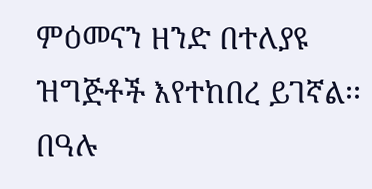ምዕመናን ዘንድ በተለያዩ ዝግጅቶች እየተከበረ ይገኛል፡፡
በዓሉ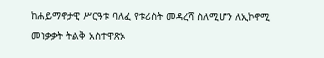ከሐይማኖታዊ ሥርዓቱ ባለፈ የቱሪስት መዳረሻ ስለሚሆን ለኢኮኖሚ መነቃቃት ትልቅ አስተዋጽኦ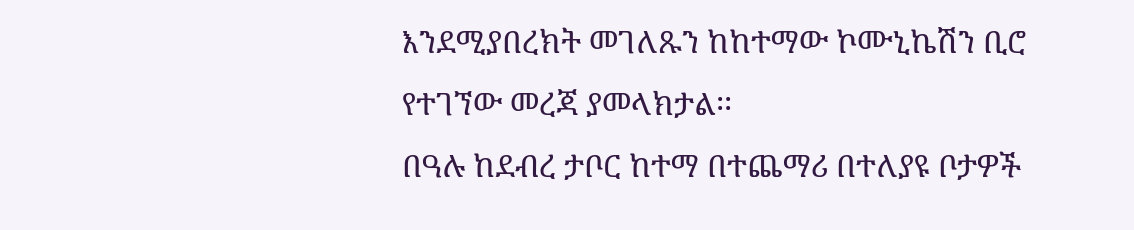እንደሚያበረክት መገለጹን ከከተማው ኮሙኒኬሽን ቢሮ የተገኘው መረጃ ያመላክታል፡፡
በዓሉ ከደብረ ታቦር ከተማ በተጨማሪ በተለያዩ ቦታዎች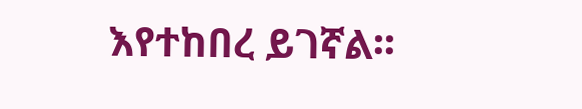እየተከበረ ይገኛል፡፡